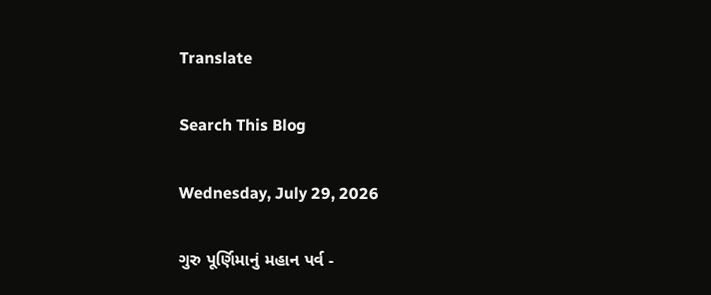Translate

Search This Blog

Wednesday, July 29, 2026

ગુરુ પૂર્ણિમાનું મહાન પર્વ -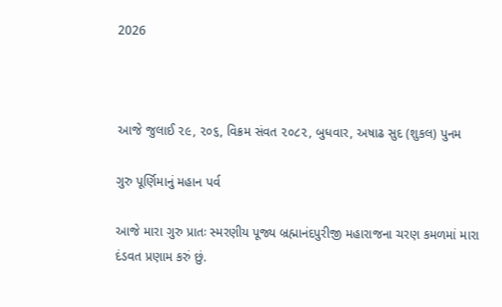2026



આજે જુલાઈ ૨૯, ૨૦૬, વિક્રમ સંવત ૨૦૮૨, બુધવાર, અષાઢ સુદ (શુકલ) પુનમ

ગુરુ પૂર્ણિમાનું મહાન પર્વ

આજે મારા ગુરુ પ્રાતઃ સ્મરણીય પૂજ્ય બ્રહ્માનંદપુરીજી મહારાજના ચરણ કમળમાં મારા દંડવત પ્રણામ કરું છું.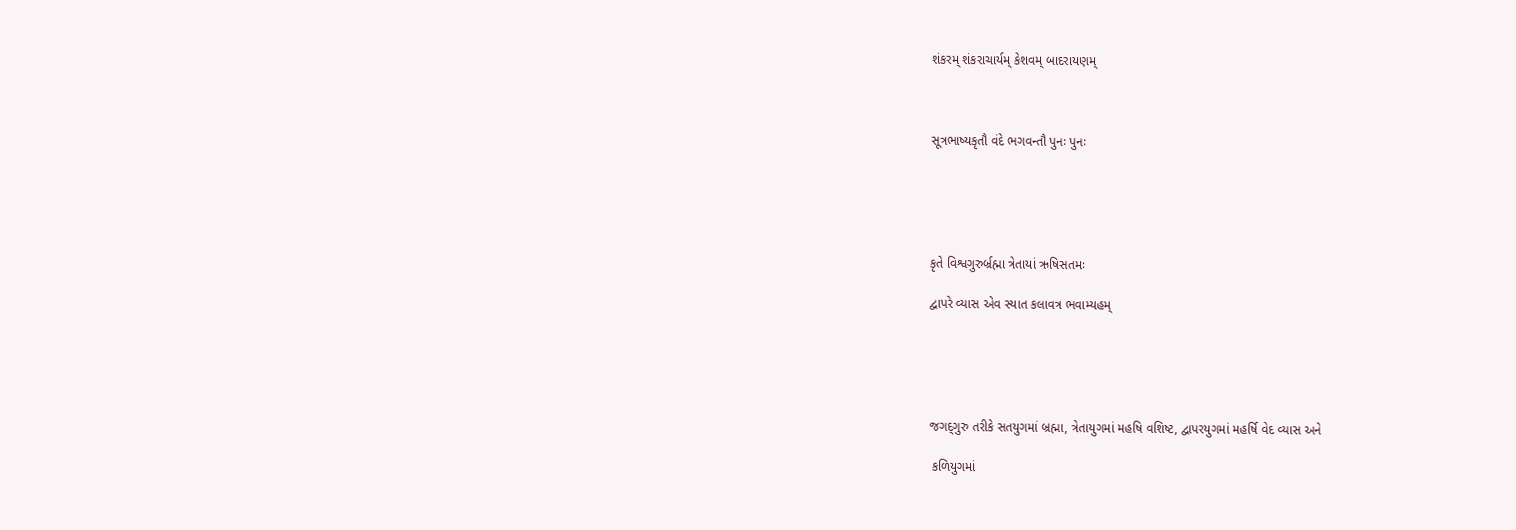શંકરમ્‌ શંકરાચાર્યમ્‌ કેશવમ્‌ બાદરાયણમ્‌



સૂત્રભાષ્યકૃતૌ વંદે ભગવન્તૌ પુનઃ પુનઃ





કૃતે વિશ્વગુરુર્બ્રહ્મા ત્રેતાયાં ઋષિસતમઃ

દ્વાપરે વ્યાસ એવ સ્યાત કલાવત્ર ભવામ્યહમ્‌





જગદ્‌ગુરુ તરીકે સતયુગમાં બ્રહ્મા, ત્રેતાયુગમાં મહષિ વશિષ્ટ, દ્વાપરયુગમાં મહર્ષિ વેદ વ્યાસ અને

 કળિયુગમાં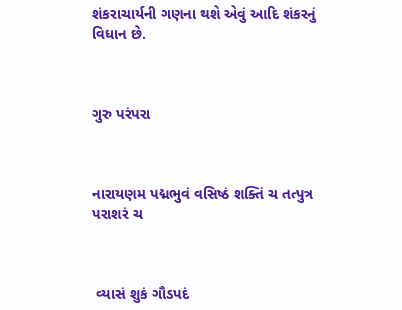શંકરાચાર્યની ગણના થશે એવું આદિ શંકરનું વિધાન છે.



ગુરુ પરંપરા



નારાયણમ પદ્મભુવં વસિષ્ઠં શક્તિં ચ તત્પુત્ર પરાશરં ચ



 વ્યાસં શુકં ગૌડપદં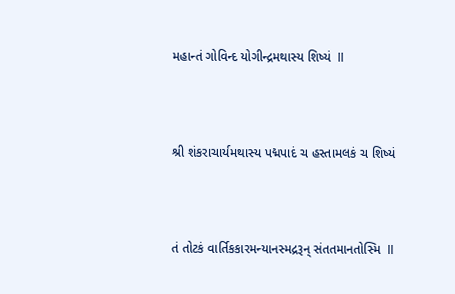મહાન્તં ગોવિન્દ યોગીન્દ્રમથાસ્ય શિષ્યં  ll



શ્રી શંકરાચાર્યમથાસ્ય પદ્મપાદં ચ હસ્તામલકં ચ શિષ્યં



તં તોટકં વાર્તિકકારમન્યાનસ્મદ્રરૂન્‌ સંતતમાનતોસ્મિ  ll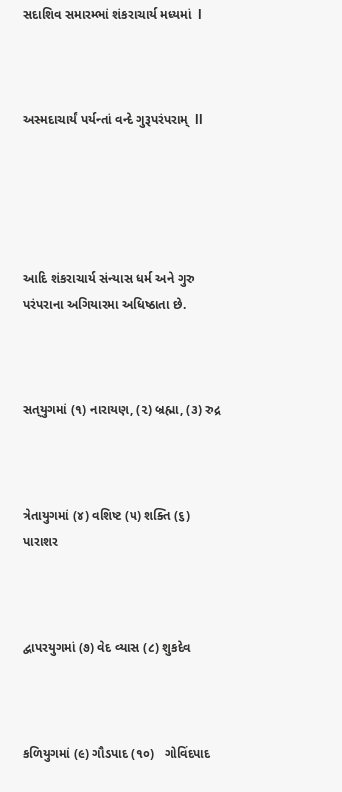સદાશિવ સમારમ્ભાં શંકરાચાર્ય મધ્યમાં  l



અસ્મદાચાર્યં પર્યન્તાં વન્દે ગુરૂપરંપરામ્‌  ll





આદિ શંકરાચાર્ય સંન્યાસ ધર્મ અને ગુરુ પરંપરાના અગિયારમા અધિષ્ઠાતા છે.



સત્‌યુગમાં (૧) નારાયણ, (૨) બ્રહ્મા, (૩) રુદ્ર



ત્રેતાયુગમાં (૪) વશિષ્ટ (૫) શક્તિ (૬) પારાશર



દ્વાપરયુગમાં (૭) વેદ વ્યાસ (૮) શુકદેવ



કળિયુગમાં (૯) ગૌડપાદ (૧૦)   ગોવિંદપાદ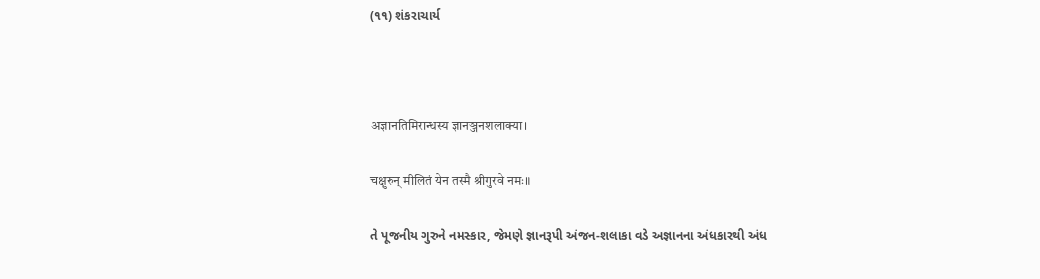(૧૧) શંકરાચાર્ય



अज्ञानतिमिरान्धस्य ज्ञानञ्जनशलाक्या।

चक्षुरुन् मीलितं येन तस्मै श्रीगुरवे नमः॥

તે પૂજનીય ગુરુને નમસ્કાર, જેમણે જ્ઞાનરૂપી અંજન-શલાકા વડે અજ્ઞાનના અંધકારથી અંધ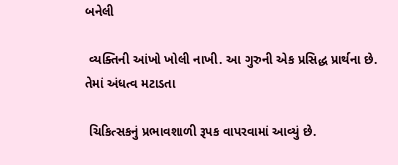બનેલી

 વ્યક્તિની આંખો ખોલી નાખી. આ ગુરુની એક પ્રસિદ્ધ પ્રાર્થના છે. તેમાં અંધત્વ મટાડતા

 ચિકિત્સકનું પ્રભાવશાળી રૂપક વાપરવામાં આવ્યું છે.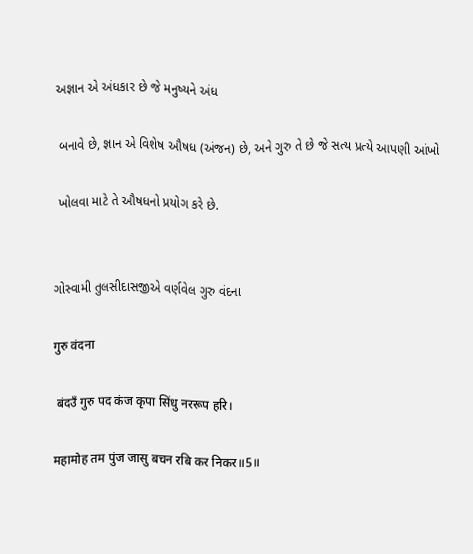અજ્ઞાન એ અંધકાર છે જે મનુષ્યને અંધ

 બનાવે છે, જ્ઞાન એ વિશેષ ઔષધ (અંજન) છે, અને ગુરુ તે છે જે સત્ય પ્રત્યે આપણી આંખો

 ખોલવા માટે તે ઔષધનો પ્રયોગ કરે છે.


ગોસ્વામી તુલસીદાસજીએ વર્ણવેલ ગુરુ વંદના

गुरु वंदना

 बंदउँ गुरु पद कंज कृपा सिंधु नररूप हरि।

महामोह तम पुंज जासु बचन रबि कर निकर॥5॥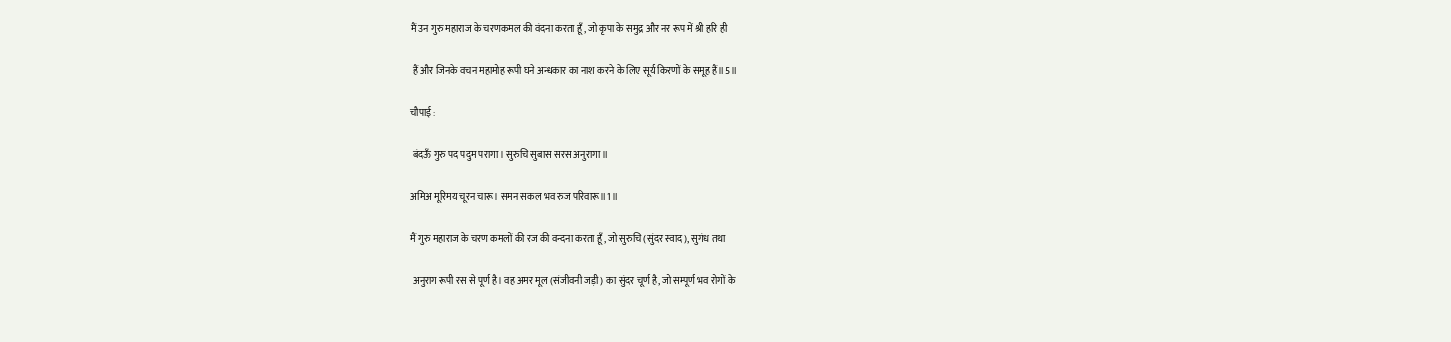मैं उन गुरु महाराज के चरणकमल की वंदना करता हूँ, जो कृपा के समुद्र और नर रूप में श्री हरि ही

 हैं और जिनके वचन महामोह रूपी घने अन्धकार का नाश करने के लिए सूर्य किरणों के समूह हैं॥5॥

चौपाई :

 बंदऊँ गुरु पद पदुम परागा। सुरुचि सुबास सरस अनुरागा॥

अमिअ मूरिमय चूरन चारू। समन सकल भव रुज परिवारू॥1॥

मैं गुरु महाराज के चरण कमलों की रज की वन्दना करता हूँ, जो सुरुचि (सुंदर स्वाद), सुगंध तथा

 अनुराग रूपी रस से पूर्ण है। वह अमर मूल (संजीवनी जड़ी) का सुंदर चूर्ण है, जो सम्पूर्ण भव रोगों के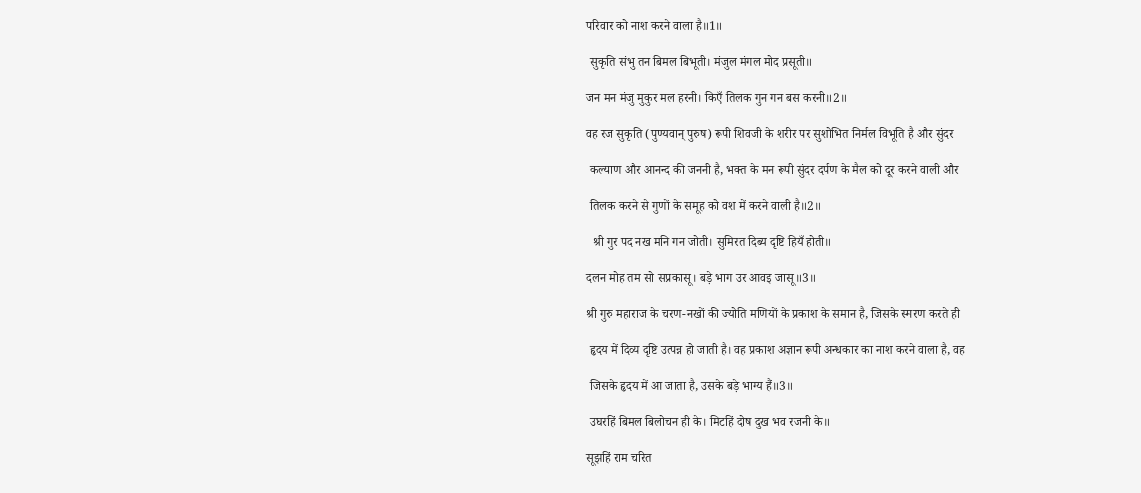परिवार को नाश करने वाला है॥1॥

 सुकृति संभु तन बिमल बिभूती। मंजुल मंगल मोद प्रसूती॥

जन मन मंजु मुकुर मल हरनी। किएँ तिलक गुन गन बस करनी॥2॥

वह रज सुकृति (पुण्यवान्‌ पुरुष) रूपी शिवजी के शरीर पर सुशोभित निर्मल विभूति है और सुंदर

 कल्याण और आनन्द की जननी है, भक्त के मन रूपी सुंदर दर्पण के मैल को दूर करने वाली और

 तिलक करने से गुणों के समूह को वश में करने वाली है॥2॥

  श्री गुर पद नख मनि गन जोती। सुमिरत दिब्य दृष्टि हियँ होती॥

दलन मोह तम सो सप्रकासू। बड़े भाग उर आवइ जासू॥3॥

श्री गुरु महाराज के चरण-नखों की ज्योति मणियों के प्रकाश के समान है, जिसके स्मरण करते ही

 हृदय में दिव्य दृष्टि उत्पन्न हो जाती है। वह प्रकाश अज्ञान रूपी अन्धकार का नाश करने वाला है, वह

 जिसके हृदय में आ जाता है, उसके बड़े भाग्य हैं॥3॥

 उघरहिं बिमल बिलोचन ही के। मिटहिं दोष दुख भव रजनी के॥

सूझहिं राम चरित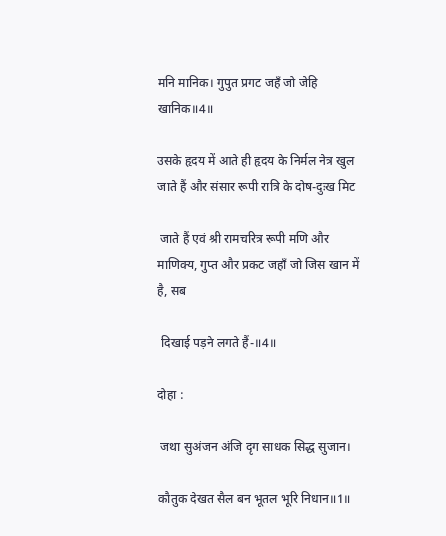मनि मानिक। गुपुत प्रगट जहँ जो जेहि खानिक॥4॥

उसके हृदय में आते ही हृदय के निर्मल नेत्र खुल जाते हैं और संसार रूपी रात्रि के दोष-दुःख मिट

 जाते हैं एवं श्री रामचरित्र रूपी मणि और माणिक्य, गुप्त और प्रकट जहाँ जो जिस खान में है, सब

 दिखाई पड़ने लगते हैं-॥4॥

दोहा :

 जथा सुअंजन अंजि दृग साधक सिद्ध सुजान।

कौतुक देखत सैल बन भूतल भूरि निधान॥1॥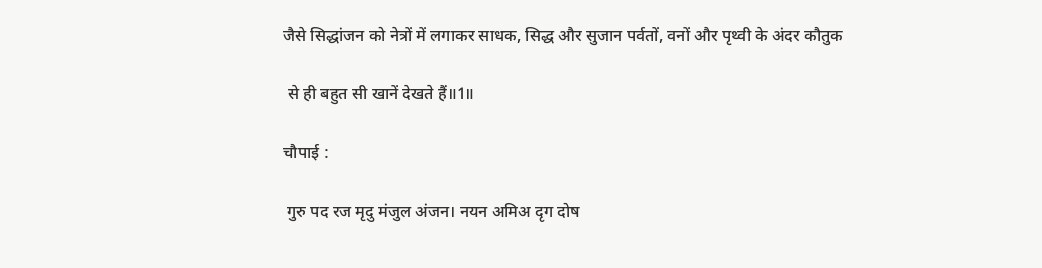जैसे सिद्धांजन को नेत्रों में लगाकर साधक, सिद्ध और सुजान पर्वतों, वनों और पृथ्वी के अंदर कौतुक

 से ही बहुत सी खानें देखते हैं॥1॥

चौपाई :

 गुरु पद रज मृदु मंजुल अंजन। नयन अमिअ दृग दोष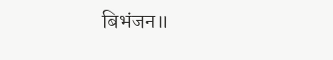बिभंजन॥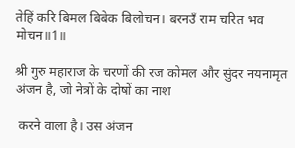तेहिं करि बिमल बिबेक बिलोचन। बरनउँ राम चरित भव मोचन॥1॥

श्री गुरु महाराज के चरणों की रज कोमल और सुंदर नयनामृत अंजन है, जो नेत्रों के दोषों का नाश

 करने वाला है। उस अंजन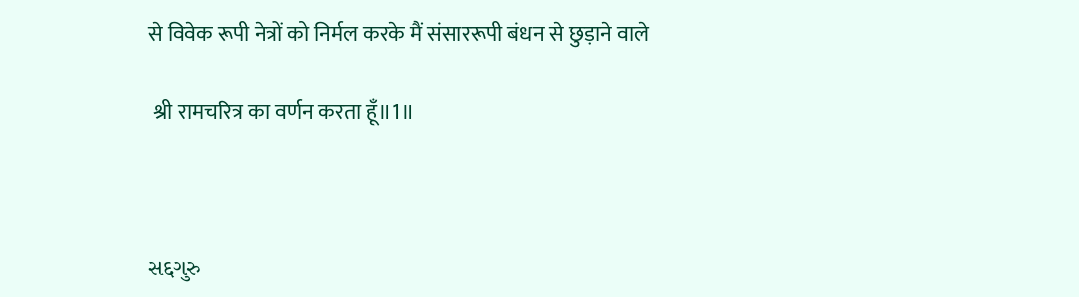से विवेक रूपी नेत्रों को निर्मल करके मैं संसाररूपी बंधन से छुड़ाने वाले

 श्री रामचरित्र का वर्णन करता हूँ॥1॥



સદ્દગુરુ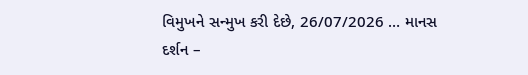વિમુખને સન્મુખ કરી દેછે, 26/07/2026 … માનસ દર્શન –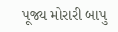પૂજ્ય મોરારી બાપુ